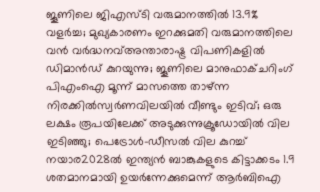ജൂണിലെ ജിഎസ്ടി വരുമാനത്തിൽ 13.9% വളർച്ച; മുഖ്യകാരണം ഇറക്കുമതി വരുമാനത്തിലെ വൻ വർദ്ധനവ്അന്താരാഷ്ട്ര വിപണികളിൽ ഡിമാൻഡ് കുറയുന്നു; ജൂണിലെ മാനുഫാക്ചറിംഗ് പിഎംഐ മൂന്ന് മാസത്തെ താഴ്ന്ന നിരക്കിൽസ്വർണവിലയിൽ വീണ്ടും ഇടിവ്; ഒരു ലക്ഷം രൂപയിലേക്ക് അടുക്കുന്നുക്രൂഡോയിൽ വില ഇടിഞ്ഞു; പെട്രോൾ-ഡീസൽ വില കുറച്ച് നയാര2028ൽ ഇന്ത്യൻ ബാങ്കുകളുടെ കിട്ടാക്കടം 1.9 ശതമാനമായി ഉയർന്നേക്കുമെന്ന് ആർബിഐ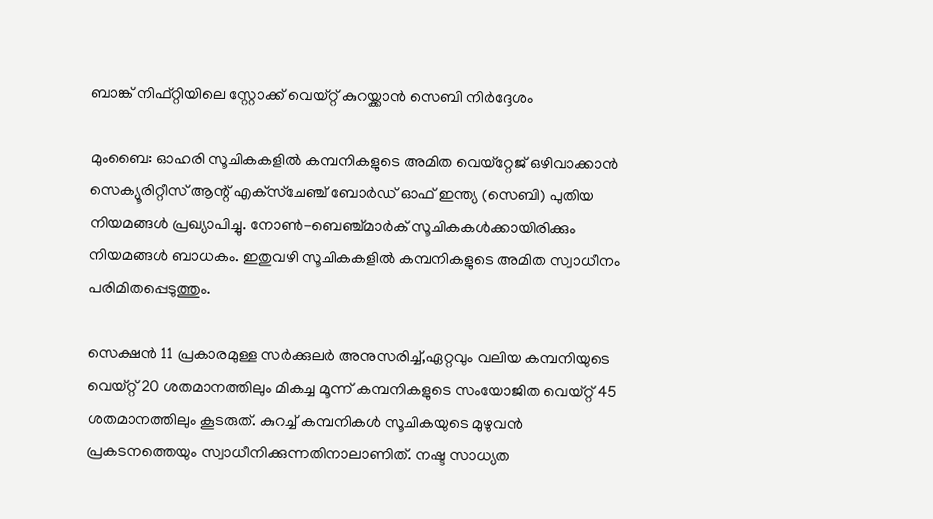ബാങ്ക് നിഫ്റ്റിയിലെ സ്റ്റോക്ക് വെയ്റ്റ് കുറയ്ക്കാന്‍ സെബി നിര്‍ദ്ദേശം

മുംബൈ: ഓഹരി സൂചികകളില്‍ കമ്പനികളുടെ അമിത വെയ്‌റ്റേജ് ഒഴിവാക്കാന്‍ സെക്യൂരിറ്റീസ് ആന്റ് എക്‌സ്‌ചേഞ്ച് ബോര്‍ഡ് ഓഫ് ഇന്ത്യ (സെബി) പുതിയ നിയമങ്ങള്‍ പ്രഖ്യാപിച്ചു. നോണ്‍-ബെഞ്ച്മാര്‍ക് സൂചികകള്‍ക്കായിരിക്കും നിയമങ്ങള്‍ ബാധകം. ഇതുവഴി സൂചികകളില്‍ കമ്പനികളുടെ അമിത സ്വാധീനം പരിമിതപ്പെടുത്തും.

സെക്ഷന്‍ 11 പ്രകാരമുള്ള സര്‍ക്കുലര്‍ അനുസരിച്ച്,ഏറ്റവും വലിയ കമ്പനിയുടെ വെയ്റ്റ് 20 ശതമാനത്തിലും മികച്ച മൂന്ന് കമ്പനികളുടെ സംയോജിത വെയ്റ്റ് 45 ശതമാനത്തിലും കൂടരുത്. കുറച്ച് കമ്പനികള്‍ സൂചികയുടെ മുഴുവന്‍ പ്രകടനത്തെയും സ്വാധീനിക്കുന്നതിനാലാണിത്. നഷ്ട സാധ്യത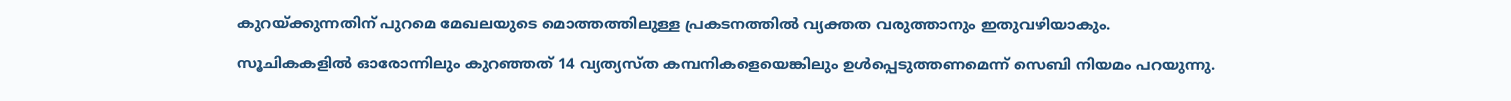കുറയ്ക്കുന്നതിന് പുറമെ മേഖലയുടെ മൊത്തത്തിലുള്ള പ്രകടനത്തില്‍ വ്യക്തത വരുത്താനും ഇതുവഴിയാകും.

സൂചികകളില്‍ ഓരോന്നിലും കുറഞ്ഞത് 14 വ്യത്യസ്ത കമ്പനികളെയെങ്കിലും ഉള്‍പ്പെടുത്തണമെന്ന് സെബി നിയമം പറയുന്നു.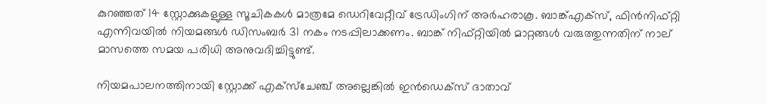കുറഞ്ഞത് 14 സ്റ്റോക്കുകളുള്ള സൂചികകള്‍ മാത്രമേ ഡെറിവേറ്റീവ് ട്രേഡിംഗിന് അര്‍ഹരാകൂ. ബാങ്ക്എക്‌സ്, ഫിന്‍നിഫ്റ്റി എന്നിവയില്‍ നിയമങ്ങള്‍ ഡിസംബര്‍ 31 നകം നടപ്പിലാക്കണം. ബാങ്ക് നിഫ്റ്റിയില്‍ മാറ്റങ്ങള്‍ വരുത്തുന്നതിന് നാല് മാസത്തെ സമയ പരിധി അനുവദിച്ചിട്ടുണ്ട്.

നിയമപാലനത്തിനായി സ്റ്റോക്ക് എക്‌സ്‌ചേഞ്ച് അല്ലെങ്കില്‍ ഇന്‍ഡെക്‌സ് ദാതാവ്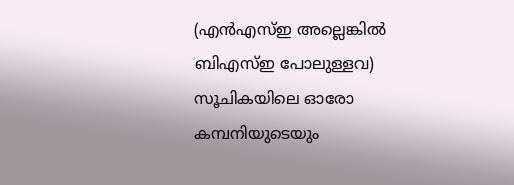(എന്‍എസ്ഇ അല്ലെങ്കില്‍ ബിഎസ്ഇ പോലുള്ളവ) സൂചികയിലെ ഓരോ കമ്പനിയുടെയും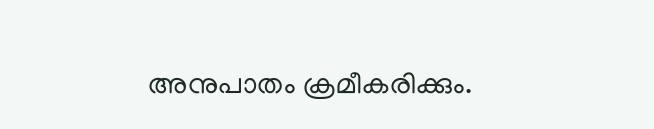അനുപാതം ക്രമീകരിക്കും.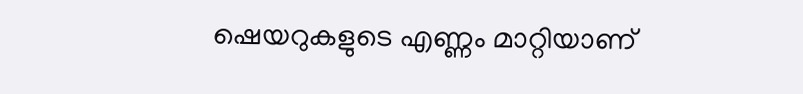ഷെയറുകളുടെ എണ്ണം മാറ്റിയാണ്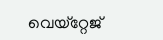വെയ്‌റ്റേജ്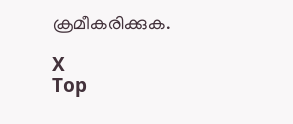ക്രമീകരിക്കുക.

X
Top